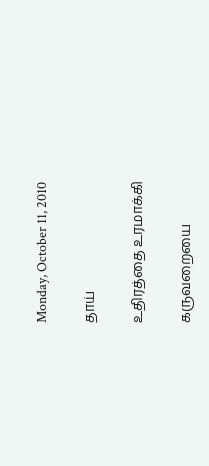Monday, October 11, 2010

தாய்

உதிரத்தை உரமாக்கி

கருவறையை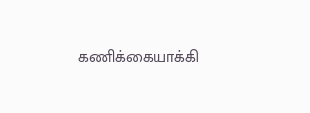கணிக்கையாக்கி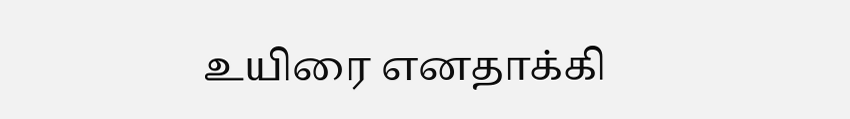உயிரை எனதாக்கி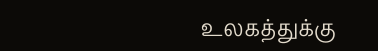உலகத்துக்கு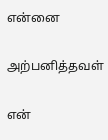என்னை

அற்பனித்தவள்

என்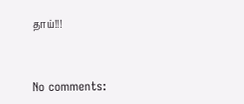தாய்!!!


No comments: